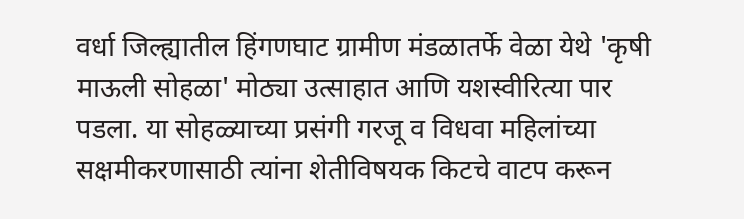वर्धा जिल्ह्यातील हिंगणघाट ग्रामीण मंडळातर्फे वेळा येथे 'कृषी माऊली सोहळा' मोठ्या उत्साहात आणि यशस्वीरित्या पार पडला. या सोहळ्याच्या प्रसंगी गरजू व विधवा महिलांच्या सक्षमीकरणासाठी त्यांना शेतीविषयक किटचे वाटप करून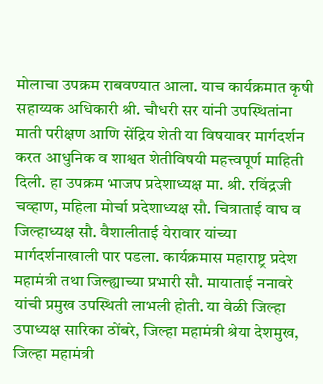मोलाचा उपक्रम राबवण्यात आला. याच कार्यक्रमात कृषी सहाय्यक अधिकारी श्री. चौधरी सर यांनी उपस्थितांना माती परीक्षण आणि सेंद्रिय शेती या विषयावर मार्गदर्शन करत आधुनिक व शाश्वत शेतीविषयी महत्त्वपूर्ण माहिती दिली. हा उपक्रम भाजप प्रदेशाध्यक्ष मा. श्री. रविंद्रजी चव्हाण, महिला मोर्चा प्रदेशाध्यक्ष सौ. चित्राताई वाघ व जिल्हाध्यक्ष सौ. वैशालीताई येरावार यांच्या मार्गदर्शनाखाली पार पडला. कार्यक्रमास महाराष्ट्र प्रदेश महामंत्री तथा जिल्ह्याच्या प्रभारी सौ. मायाताई ननावरे यांची प्रमुख उपस्थिती लाभली होती. या वेळी जिल्हा उपाध्यक्ष सारिका ठोंबरे, जिल्हा महामंत्री श्रेया देशमुख, जिल्हा महामंत्री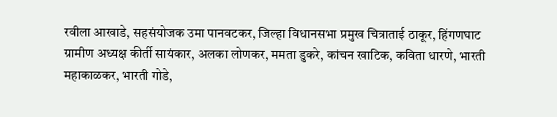रवीला आखाडे, सहसंयोजक उमा पानवटकर, जिल्हा विधानसभा प्रमुख चित्राताई ठाकूर, हिंगणघाट ग्रामीण अध्यक्ष कीर्ती सायंकार, अलका लोणकर, ममता डुकरे, कांचन खाटिक, कविता धारणे, भारती महाकाळकर, भारती गोडे,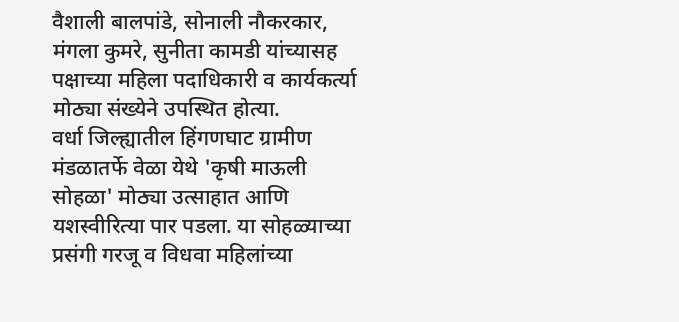वैशाली बालपांडे, सोनाली नौकरकार, मंगला कुमरे, सुनीता कामडी यांच्यासह पक्षाच्या महिला पदाधिकारी व कार्यकर्त्या मोठ्या संख्येने उपस्थित होत्या.
वर्धा जिल्ह्यातील हिंगणघाट ग्रामीण मंडळातर्फे वेळा येथे 'कृषी माऊली सोहळा' मोठ्या उत्साहात आणि यशस्वीरित्या पार पडला. या सोहळ्याच्या प्रसंगी गरजू व विधवा महिलांच्या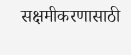सक्षमीकरणासाठी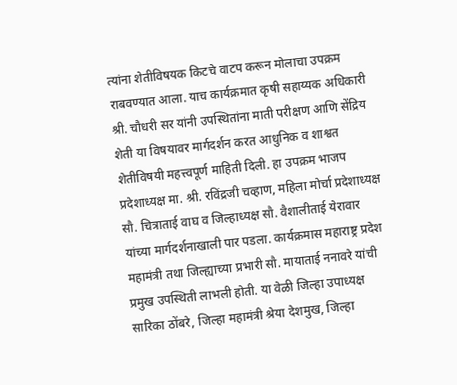त्यांना शेतीविषयक किटचे वाटप करून मोलाचा उपक्रम राबवण्यात आला. याच कार्यक्रमात कृषी सहाय्यक अधिकारी श्री. चौधरी सर यांनी उपस्थितांना माती परीक्षण आणि सेंद्रिय शेती या विषयावर मार्गदर्शन करत आधुनिक व शाश्वत शेतीविषयी महत्त्वपूर्ण माहिती दिली. हा उपक्रम भाजप प्रदेशाध्यक्ष मा. श्री. रविंद्रजी चव्हाण, महिला मोर्चा प्रदेशाध्यक्ष सौ. चित्राताई वाघ व जिल्हाध्यक्ष सौ. वैशालीताई येरावार यांच्या मार्गदर्शनाखाली पार पडला. कार्यक्रमास महाराष्ट्र प्रदेश महामंत्री तथा जिल्ह्याच्या प्रभारी सौ. मायाताई ननावरे यांची प्रमुख उपस्थिती लाभली होती. या वेळी जिल्हा उपाध्यक्ष सारिका ठोंबरे, जिल्हा महामंत्री श्रेया देशमुख, जिल्हा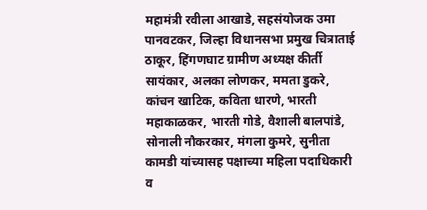महामंत्री रवीला आखाडे, सहसंयोजक उमा पानवटकर, जिल्हा विधानसभा प्रमुख चित्राताई ठाकूर, हिंगणघाट ग्रामीण अध्यक्ष कीर्ती सायंकार, अलका लोणकर, ममता डुकरे, कांचन खाटिक, कविता धारणे, भारती महाकाळकर, भारती गोडे, वैशाली बालपांडे, सोनाली नौकरकार, मंगला कुमरे, सुनीता कामडी यांच्यासह पक्षाच्या महिला पदाधिकारी व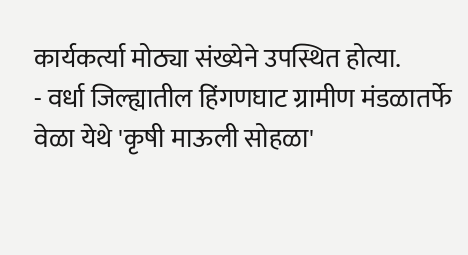कार्यकर्त्या मोठ्या संख्येने उपस्थित होत्या.
- वर्धा जिल्ह्यातील हिंगणघाट ग्रामीण मंडळातर्फे वेळा येथे 'कृषी माऊली सोहळा'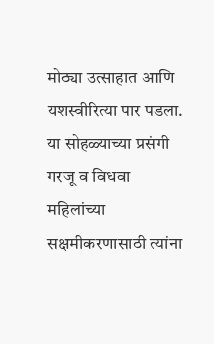मोठ्या उत्साहात आणि यशस्वीरित्या पार पडला. या सोहळ्याच्या प्रसंगी गरजू व विधवा महिलांच्या सक्षमीकरणासाठी त्यांना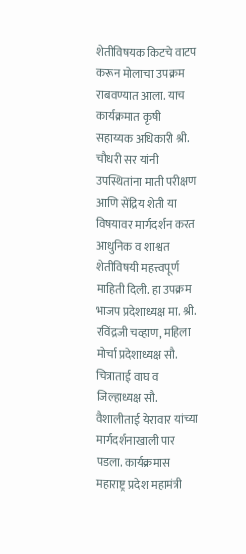शेतीविषयक किटचे वाटप करून मोलाचा उपक्रम राबवण्यात आला. याच कार्यक्रमात कृषी सहाय्यक अधिकारी श्री. चौधरी सर यांनी उपस्थितांना माती परीक्षण आणि सेंद्रिय शेती या विषयावर मार्गदर्शन करत आधुनिक व शाश्वत शेतीविषयी महत्त्वपूर्ण माहिती दिली. हा उपक्रम भाजप प्रदेशाध्यक्ष मा. श्री. रविंद्रजी चव्हाण, महिला मोर्चा प्रदेशाध्यक्ष सौ. चित्राताई वाघ व जिल्हाध्यक्ष सौ. वैशालीताई येरावार यांच्या मार्गदर्शनाखाली पार पडला. कार्यक्रमास महाराष्ट्र प्रदेश महामंत्री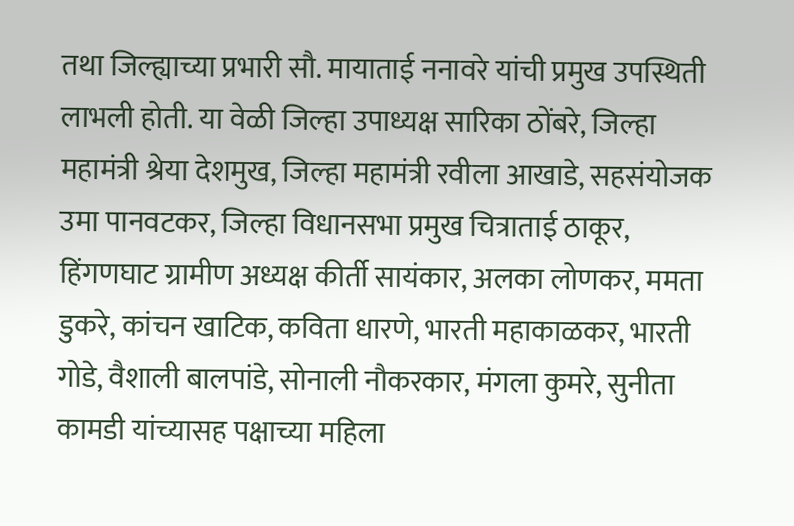तथा जिल्ह्याच्या प्रभारी सौ. मायाताई ननावरे यांची प्रमुख उपस्थिती लाभली होती. या वेळी जिल्हा उपाध्यक्ष सारिका ठोंबरे, जिल्हा महामंत्री श्रेया देशमुख, जिल्हा महामंत्री रवीला आखाडे, सहसंयोजक उमा पानवटकर, जिल्हा विधानसभा प्रमुख चित्राताई ठाकूर, हिंगणघाट ग्रामीण अध्यक्ष कीर्ती सायंकार, अलका लोणकर, ममता डुकरे, कांचन खाटिक, कविता धारणे, भारती महाकाळकर, भारती गोडे, वैशाली बालपांडे, सोनाली नौकरकार, मंगला कुमरे, सुनीता कामडी यांच्यासह पक्षाच्या महिला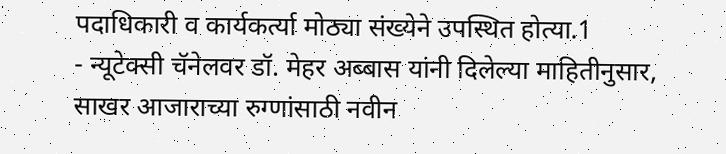पदाधिकारी व कार्यकर्त्या मोठ्या संख्येने उपस्थित होत्या.1
- न्यूटेक्सी चॅनेलवर डॉ. मेहर अब्बास यांनी दिलेल्या माहितीनुसार, साखर आजाराच्या रुग्णांसाठी नवीन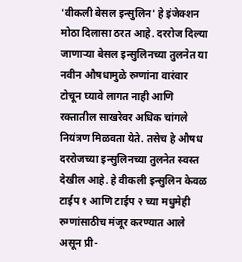'वीकली बेसल इन्सुलिन' हे इंजेक्शन मोठा दिलासा ठरत आहे. दररोज दिल्या जाणाऱ्या बेसल इन्सुलिनच्या तुलनेत या नवीन औषधामुळे रुग्णांना वारंवार टोचून घ्यावे लागत नाही आणि रक्तातील साखरेवर अधिक चांगले नियंत्रण मिळवता येते. तसेच हे औषध दररोजच्या इन्सुलिनच्या तुलनेत स्वस्त देखील आहे. हे वीकली इन्सुलिन केवळ टाईप १ आणि टाईप २ च्या मधुमेही रुग्णांसाठीच मंजूर करण्यात आले असून प्री-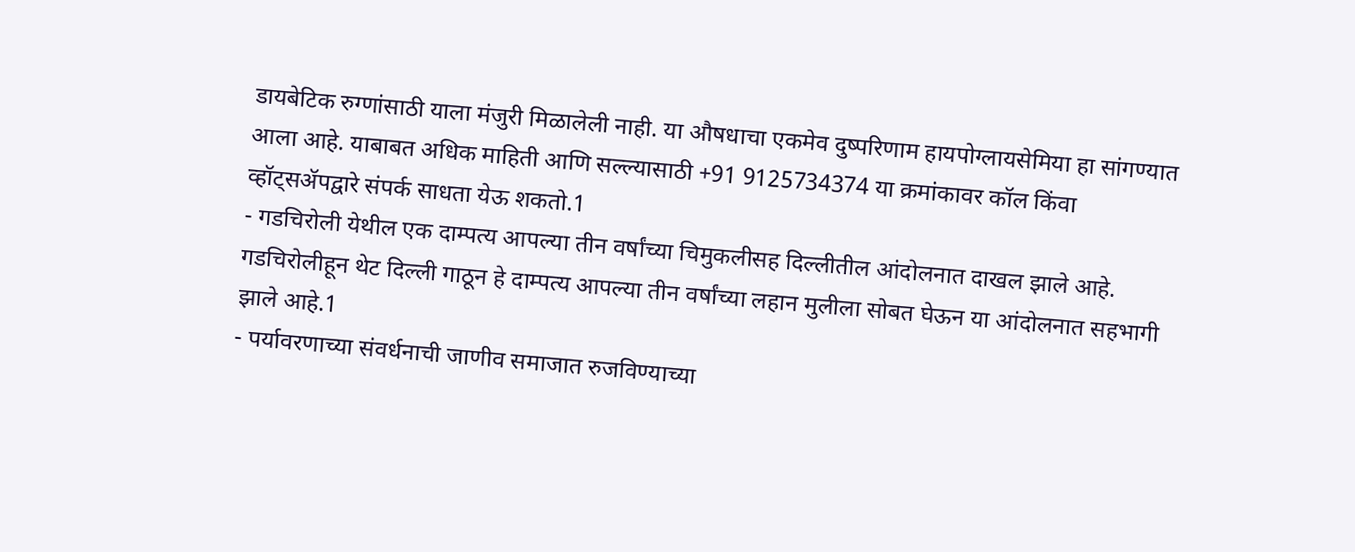डायबेटिक रुग्णांसाठी याला मंजुरी मिळालेली नाही. या औषधाचा एकमेव दुष्परिणाम हायपोग्लायसेमिया हा सांगण्यात आला आहे. याबाबत अधिक माहिती आणि सल्ल्यासाठी +91 9125734374 या क्रमांकावर कॉल किंवा व्हॉट्सॲपद्वारे संपर्क साधता येऊ शकतो.1
- गडचिरोली येथील एक दाम्पत्य आपल्या तीन वर्षांच्या चिमुकलीसह दिल्लीतील आंदोलनात दाखल झाले आहे. गडचिरोलीहून थेट दिल्ली गाठून हे दाम्पत्य आपल्या तीन वर्षांच्या लहान मुलीला सोबत घेऊन या आंदोलनात सहभागी झाले आहे.1
- पर्यावरणाच्या संवर्धनाची जाणीव समाजात रुजविण्याच्या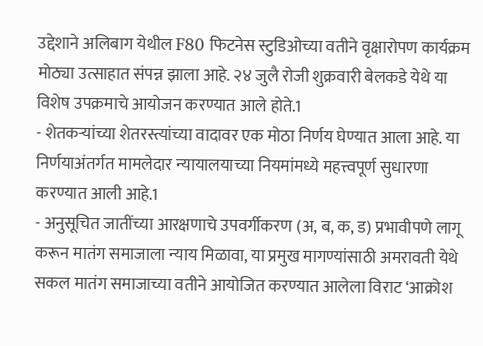उद्देशाने अलिबाग येथील F80 फिटनेस स्टुडिओच्या वतीने वृक्षारोपण कार्यक्रम मोठ्या उत्साहात संपन्न झाला आहे. २४ जुलै रोजी शुक्रवारी बेलकडे येथे या विशेष उपक्रमाचे आयोजन करण्यात आले होते.1
- शेतकऱ्यांच्या शेतरस्त्यांच्या वादावर एक मोठा निर्णय घेण्यात आला आहे. या निर्णयाअंतर्गत मामलेदार न्यायालयाच्या नियमांमध्ये महत्त्वपूर्ण सुधारणा करण्यात आली आहे.1
- अनुसूचित जातींच्या आरक्षणाचे उपवर्गीकरण (अ, ब, क, ड) प्रभावीपणे लागू करून मातंग समाजाला न्याय मिळावा, या प्रमुख मागण्यांसाठी अमरावती येथे सकल मातंग समाजाच्या वतीने आयोजित करण्यात आलेला विराट ‘आक्रोश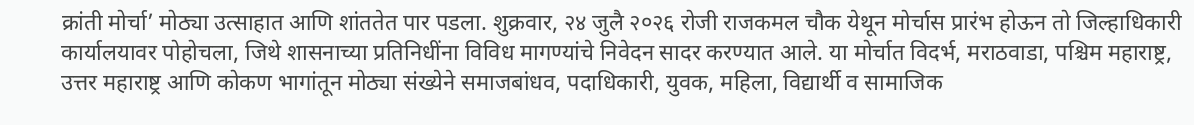क्रांती मोर्चा’ मोठ्या उत्साहात आणि शांततेत पार पडला. शुक्रवार, २४ जुलै २०२६ रोजी राजकमल चौक येथून मोर्चास प्रारंभ होऊन तो जिल्हाधिकारी कार्यालयावर पोहोचला, जिथे शासनाच्या प्रतिनिधींना विविध मागण्यांचे निवेदन सादर करण्यात आले. या मोर्चात विदर्भ, मराठवाडा, पश्चिम महाराष्ट्र, उत्तर महाराष्ट्र आणि कोकण भागांतून मोठ्या संख्येने समाजबांधव, पदाधिकारी, युवक, महिला, विद्यार्थी व सामाजिक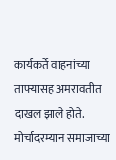कार्यकर्ते वाहनांच्या ताफ्यासह अमरावतीत दाखल झाले होते. मोर्चादरम्यान समाजाच्या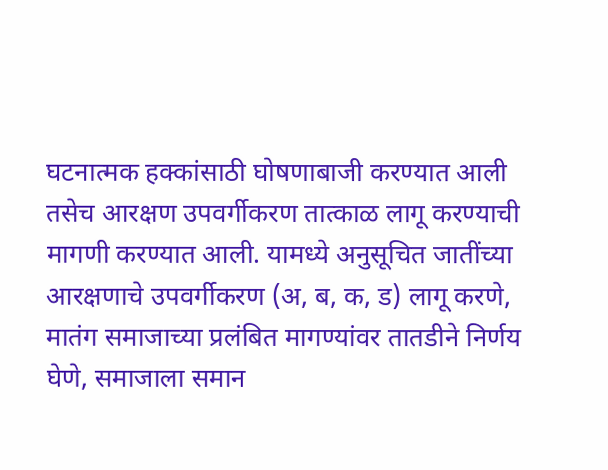घटनात्मक हक्कांसाठी घोषणाबाजी करण्यात आली तसेच आरक्षण उपवर्गीकरण तात्काळ लागू करण्याची मागणी करण्यात आली. यामध्ये अनुसूचित जातींच्या आरक्षणाचे उपवर्गीकरण (अ, ब, क, ड) लागू करणे, मातंग समाजाच्या प्रलंबित मागण्यांवर तातडीने निर्णय घेणे, समाजाला समान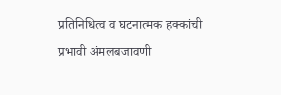प्रतिनिधित्व व घटनात्मक हक्कांची प्रभावी अंमलबजावणी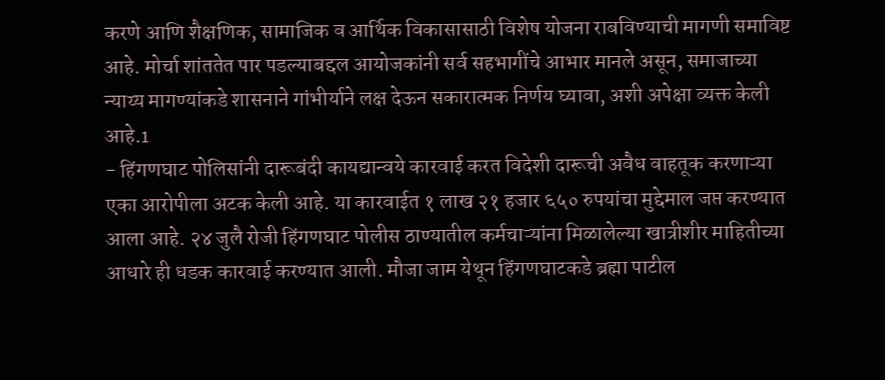करणे आणि शैक्षणिक, सामाजिक व आर्थिक विकासासाठी विशेष योजना राबविण्याची मागणी समाविष्ट आहे. मोर्चा शांततेत पार पडल्याबद्दल आयोजकांनी सर्व सहभागींचे आभार मानले असून, समाजाच्या न्याय्य मागण्यांकडे शासनाने गांभीर्याने लक्ष देऊन सकारात्मक निर्णय घ्यावा, अशी अपेक्षा व्यक्त केली आहे.1
- हिंगणघाट पोलिसांनी दारूबंदी कायद्यान्वये कारवाई करत विदेशी दारूची अवैध वाहतूक करणाऱ्या एका आरोपीला अटक केली आहे. या कारवाईत १ लाख २१ हजार ६५० रुपयांचा मुद्देमाल जप्त करण्यात आला आहे. २४ जुलै रोजी हिंगणघाट पोलीस ठाण्यातील कर्मचाऱ्यांना मिळालेल्या खात्रीशीर माहितीच्या आधारे ही धडक कारवाई करण्यात आली. मौजा जाम येथून हिंगणघाटकडे ब्रह्मा पाटील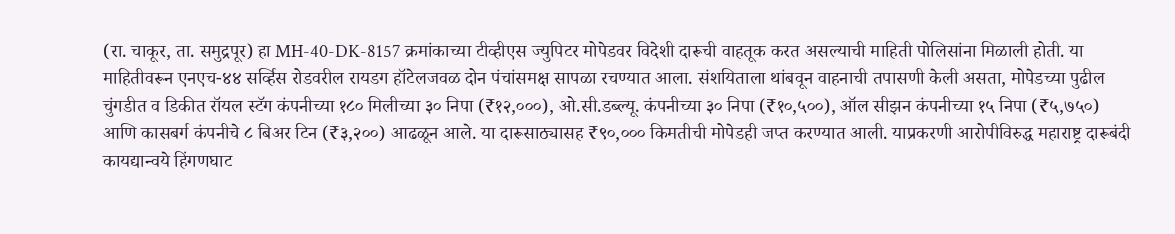(रा. चाकूर, ता. समुद्रपूर) हा MH-40-DK-8157 क्रमांकाच्या टीव्हीएस ज्युपिटर मोपेडवर विदेशी दारूची वाहतूक करत असल्याची माहिती पोलिसांना मिळाली होती. या माहितीवरून एनएच-४४ सर्व्हिस रोडवरील रायडग हॉटेलजवळ दोन पंचांसमक्ष सापळा रचण्यात आला. संशयिताला थांबवून वाहनाची तपासणी केली असता, मोपेडच्या पुढील चुंगडीत व डिकीत रॉयल स्टॅग कंपनीच्या १८० मिलीच्या ३० निपा (₹१२,०००), ओ.सी.डब्ल्यू. कंपनीच्या ३० निपा (₹१०,५००), ऑल सीझन कंपनीच्या १५ निपा (₹५,७५०) आणि कासबर्ग कंपनीचे ८ बिअर टिन (₹३,२००) आढळून आले. या दारूसाठ्यासह ₹९०,००० किमतीची मोपेडही जप्त करण्यात आली. याप्रकरणी आरोपीविरुद्ध महाराष्ट्र दारूबंदी कायद्यान्वये हिंगणघाट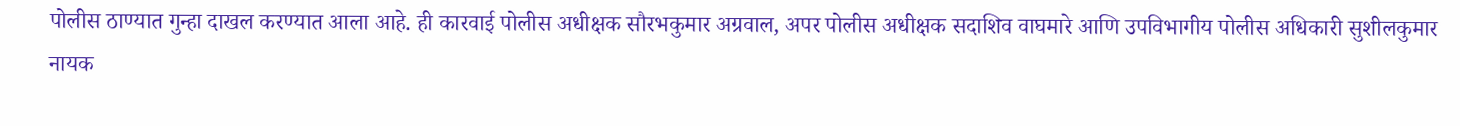पोलीस ठाण्यात गुन्हा दाखल करण्यात आला आहे. ही कारवाई पोलीस अधीक्षक सौरभकुमार अग्रवाल, अपर पोलीस अधीक्षक सदाशिव वाघमारे आणि उपविभागीय पोलीस अधिकारी सुशीलकुमार नायक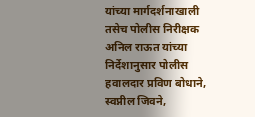यांच्या मार्गदर्शनाखाली तसेच पोलीस निरीक्षक अनिल राऊत यांच्या निर्देशानुसार पोलीस हवालदार प्रविण बोधाने, स्वप्नील जिवने,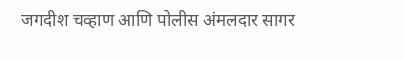जगदीश चव्हाण आणि पोलीस अंमलदार सागर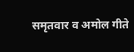समृतवार व अमोल गीते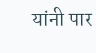यांनी पार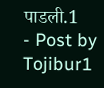पाडली.1
- Post by Tojibur1